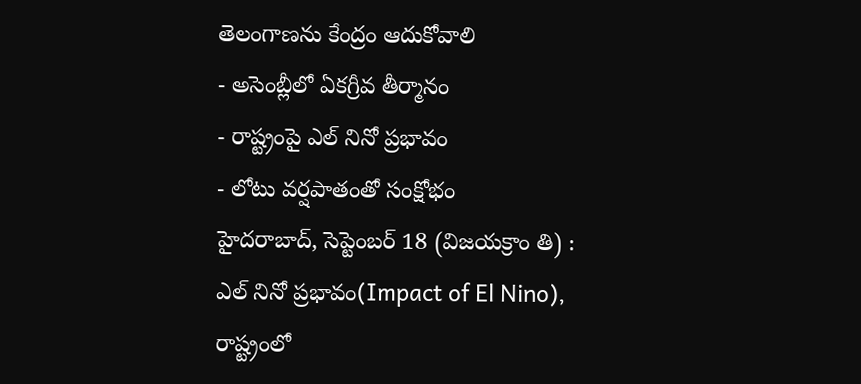తెలంగాణను కేంద్రం ఆదుకోవాలి
- అసెంబ్లీలో ఏకగ్రీవ తీర్మానం
- రాష్ట్రంపై ఎల్ నినో ప్రభావం
- లోటు వర్షపాతంతో సంక్షోభం
హైదరాబాద్, సెప్టెంబర్ 18 (విజయక్రాం తి) : ఎల్ నినో ప్రభావం(Impact of El Nino), రాష్ట్రంలో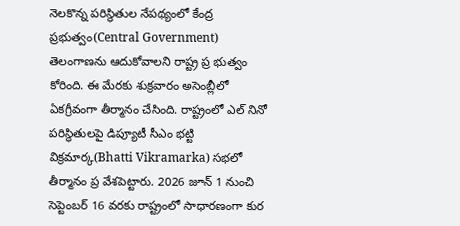నెలకొన్న పరిస్థితుల నేపథ్యంలో కేంద్ర ప్రభుత్వం(Central Government) తెలంగాణను ఆదుకోవాలని రాష్ట్ర ప్ర భుత్వం కోరింది. ఈ మేరకు శుక్రవారం అసెంబ్లీలో ఏకగ్రీవంగా తీర్మానం చేసింది. రాష్ట్రంలో ఎల్ నినో పరిస్థితులపై డిప్యూటీ సీఎం భట్టి విక్రమార్క(Bhatti Vikramarka) సభలో తీర్మానం ప్ర వేశపెట్టారు. 2026 జూన్ 1 నుంచి సెప్టెంబర్ 16 వరకు రాష్ట్రంలో సాధారణంగా కుర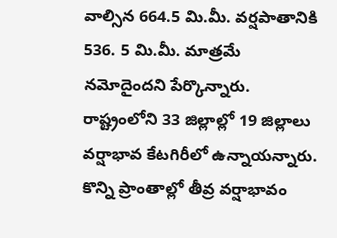వాల్సిన 664.5 మి.మీ. వర్షపాతానికి 536. 5 మి.మీ. మాత్రమే నమోదైందని పేర్కొన్నారు.
రాష్ట్రంలోని 33 జిల్లాల్లో 19 జిల్లాలు వర్షాభావ కేటగిరీలో ఉన్నాయన్నారు. కొన్ని ప్రాంతాల్లో తీవ్ర వర్షాభావం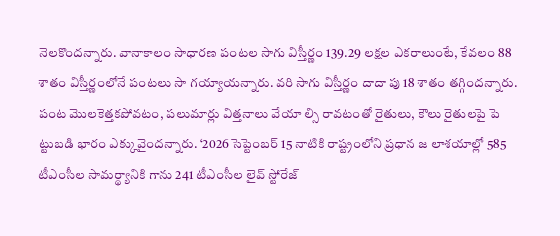నెలకొందన్నారు. వానాకాలం సాధారణ పంటల సాగు విస్తీర్ణం 139.29 లక్షల ఎకరాలుంటే, కేవలం 88 శాతం విస్తీర్ణంలోనే పంటలు సా గయ్యాయన్నారు. వరి సాగు విస్తీర్ణం దాదా పు 18 శాతం తగ్గిందన్నారు. పంట మొలకెత్తకపోవటం, పలుమార్లు విత్తనాలు వేయా ల్సి రావటంతో రైతులు, కౌలు రైతులపై పె ట్టుబడి భారం ఎక్కువైందన్నారు. ‘2026 సెప్టెంబర్ 15 నాటికి రాష్ట్రంలోని ప్రధాన జ లాశయాల్లో 585 టీఎంసీల సామర్థ్యానికి గాను 241 టీఎంసీల లైవ్ స్టోరేజ్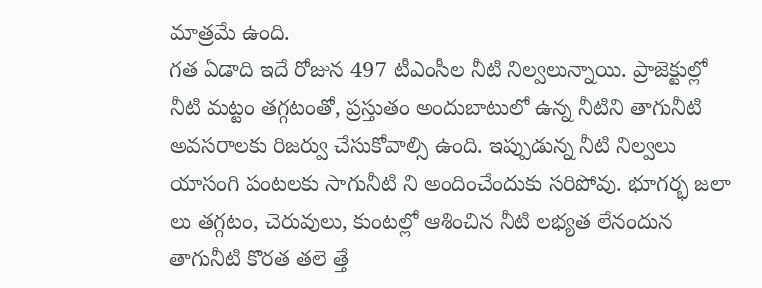మాత్రమే ఉంది.
గత ఏడాది ఇదే రోజున 497 టీఎంసీల నీటి నిల్వలున్నాయి. ప్రాజెక్టుల్లో నీటి మట్టం తగ్గటంతో, ప్రస్తుతం అందుబాటులో ఉన్న నీటిని తాగునీటి అవసరాలకు రిజర్వు చేసుకోవాల్సి ఉంది. ఇప్పుడున్న నీటి నిల్వలు యాసంగి పంటలకు సాగునీటి ని అందించేందుకు సరిపోవు. భూగర్భ జలా లు తగ్గటం, చెరువులు, కుంటల్లో ఆశించిన నీటి లభ్యత లేనందున తాగునీటి కొరత తలె త్తే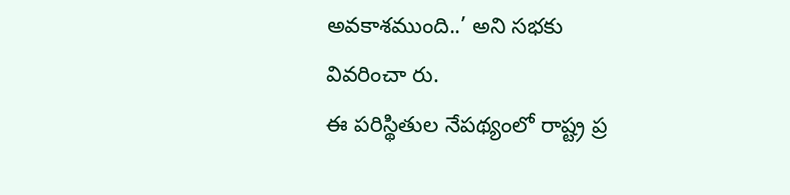అవకాశముంది..’ అని సభకు వివరించా రు.
ఈ పరిస్థితుల నేపథ్యంలో రాష్ట్ర ప్ర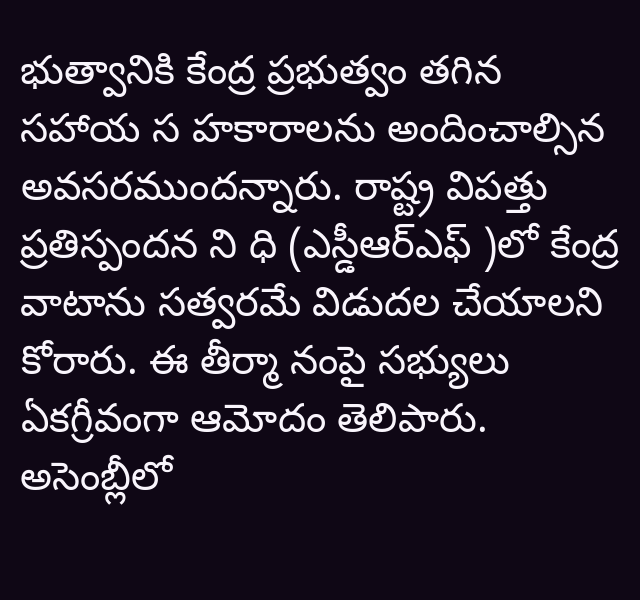భుత్వానికి కేంద్ర ప్రభుత్వం తగిన సహాయ స హకారాలను అందించాల్సిన అవసరముందన్నారు. రాష్ట్ర విపత్తు ప్రతిస్పందన ని ధి (ఎస్డీఆర్ఎఫ్ )లో కేంద్ర వాటాను సత్వరమే విడుదల చేయాలని కోరారు. ఈ తీర్మా నంపై సభ్యులు ఏకగ్రీవంగా ఆమోదం తెలిపారు.
అసెంబ్లీలో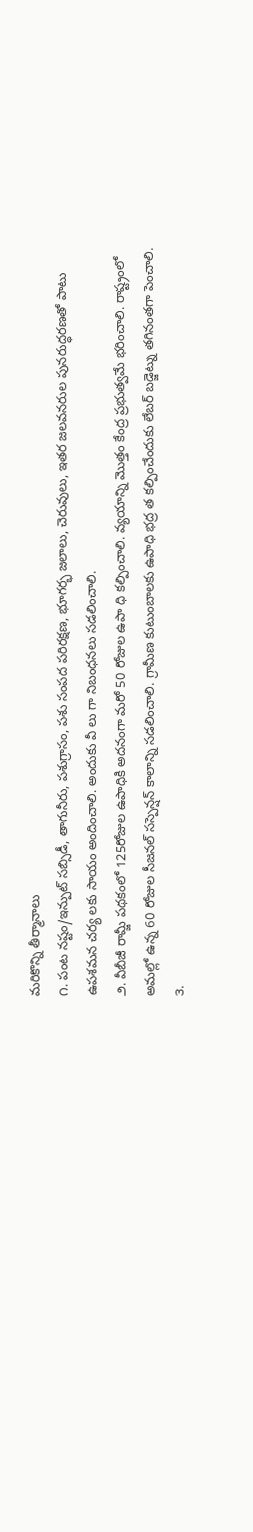మరికొన్ని తీర్మానాలు
౧. పంట నష్టం/ఇన్పుట్ సబ్సిడీ, తాగునీరు, పశుగ్రాసం, పశు సంపద పరిరక్షణ, భూగర్భ జలాలు, చెరువులు, ఇతర జలవనరుల పునరుద్ధరణతో పాటు ఉపశమన చర్య లకు సాయం అందించాలి. అందుకు వీ లు గా నిబంధనలు సడలించాలి.
౨. వీబీజీ రామ్జీ పథకంలో 125రోజుల ఉపాధికి అదనంగా మరో 50 రోజుల ఉపా ధి కల్పించాలి. వ్యయాన్ని మొత్తం కేంద్ర ప్రభుత్వమే భరించాలి. రాష్ట్రంలో అమల్లో ఉన్న 60 రోజుల సీజనల్ సస్పెన్షన్ కాలాన్ని సడలించాలి. గ్రామీణ కుటుంబాలకు ఉపాధి భద్ర త కల్పించేందుకు లేబర్ బడ్జెట్ను తగినంతగా పెంచాలి.
౩.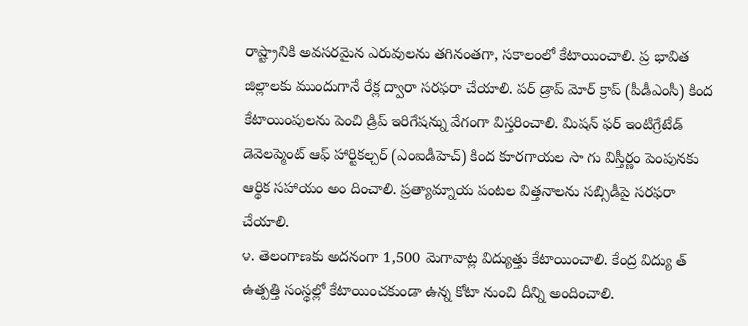రాష్ట్రానికి అవసరమైన ఎరువులను తగినంతగా, సకాలంలో కేటాయించాలి. ప్ర భావిత జిల్లాలకు ముందుగానే రేక్ల ద్వారా సరఫరా చేయాలి. పర్ డ్రాప్ మోర్ క్రాప్ (పీడీఎంసీ) కింద కేటాయింపులను పెంచి డ్రిప్ ఇరిగేషన్ను వేగంగా విస్తరించాలి. మిషన్ ఫర్ ఇంటిగ్రేటేడ్ డెవెలప్మెంట్ ఆఫ్ హార్టికల్చర్ (ఎంఐడీహెచ్) కింద కూరగాయల సా గు విస్తీర్ణం పెంపునకు ఆర్థిక సహాయం అం దించాలి. ప్రత్యామ్నాయ పంటల విత్తనాలను సబ్సిడీపై సరఫరా చేయాలి.
౪. తెలంగాణకు అదనంగా 1,500 మెగావాట్ల విద్యుత్తు కేటాయించాలి. కేంద్ర విద్యు త్ ఉత్పత్తి సంస్థల్లో కేటాయించకుండా ఉన్న కోటా నుంచి దీన్ని అందించాలి.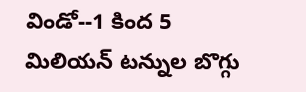విండో--1 కింద 5 మిలియన్ టన్నుల బొగ్గు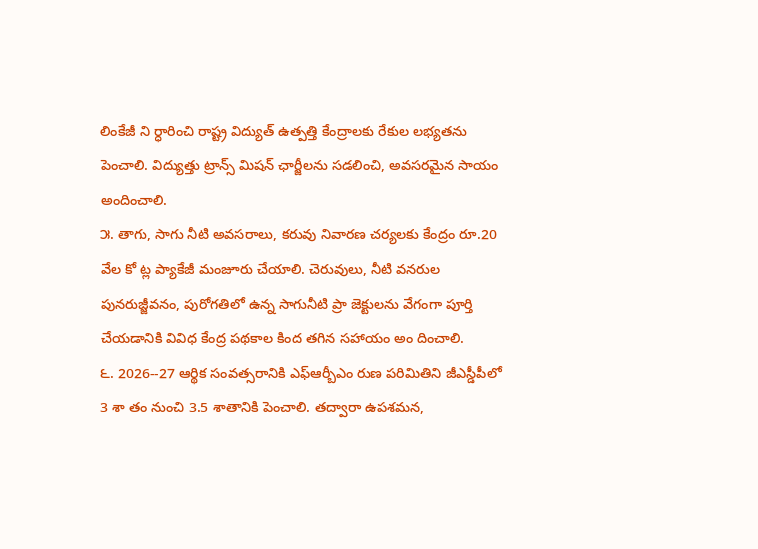లింకేజీ ని ర్ధారించి రాష్ట్ర విద్యుత్ ఉత్పత్తి కేంద్రాలకు రేకుల లభ్యతను పెంచాలి. విద్యుత్తు ట్రాన్స్ మిషన్ ఛార్జీలను సడలించి, అవసరమైన సాయం అందించాలి.
౫. తాగు, సాగు నీటి అవసరాలు, కరువు నివారణ చర్యలకు కేంద్రం రూ.20 వేల కో ట్ల ప్యాకేజీ మంజూరు చేయాలి. చెరువులు, నీటి వనరుల పునరుజ్జీవనం, పురోగతిలో ఉన్న సాగునీటి ప్రా జెక్టులను వేగంగా పూర్తి చేయడానికి వివిధ కేంద్ర పథకాల కింద తగిన సహాయం అం దించాలి.
౬. 2026--27 ఆర్థిక సంవత్సరానికి ఎఫ్ఆర్బీఎం రుణ పరిమితిని జీఎస్డీపీలో 3 శా తం నుంచి 3.5 శాతానికి పెంచాలి. తద్వారా ఉపశమన,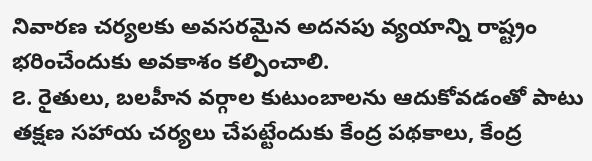నివారణ చర్యలకు అవసరమైన అదనపు వ్యయాన్ని రాష్ట్రం భరించేందుకు అవకాశం కల్పించాలి.
౭. రైతులు, బలహీన వర్గాల కుటుంబాలను ఆదుకోవడంతో పాటు తక్షణ సహాయ చర్యలు చేపట్టేందుకు కేంద్ర పథకాలు, కేంద్ర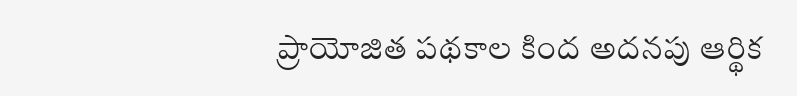ప్రాయోజిత పథకాల కింద అదనపు ఆర్థిక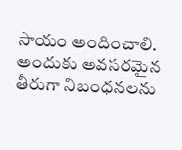సాయం అందించాలి. అందుకు అవసరమైన తీరుగా నిబంధనలను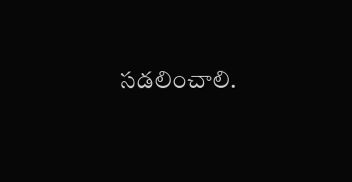సడలించాలి.